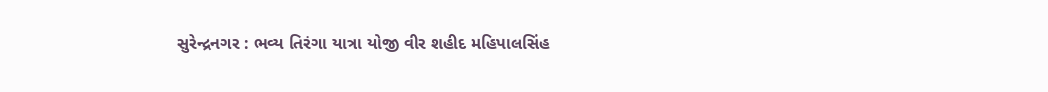સુરેન્દ્રનગર : ભવ્ય તિરંગા યાત્રા યોજી વીર શહીદ મહિપાલસિંહ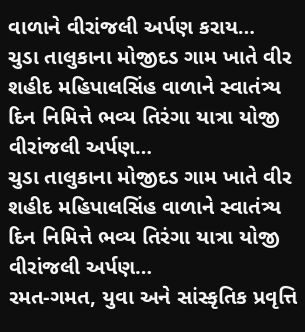વાળાને વીરાંજલી અર્પણ કરાય…
ચુડા તાલુકાના મોજીદડ ગામ ખાતે વીર શહીદ મહિપાલસિંહ વાળાને સ્વાતંત્ર્ય દિન નિમિત્તે ભવ્ય તિરંગા યાત્રા યોજી વીરાંજલી અર્પણ…
ચુડા તાલુકાના મોજીદડ ગામ ખાતે વીર શહીદ મહિપાલસિંહ વાળાને સ્વાતંત્ર્ય દિન નિમિત્તે ભવ્ય તિરંગા યાત્રા યોજી વીરાંજલી અર્પણ…
રમત-ગમત, યુવા અને સાંસ્કૃતિક પ્રવૃત્તિ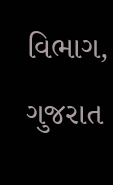વિભાગ, ગુજરાત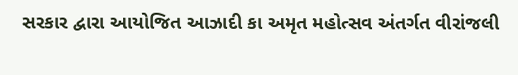સરકાર દ્વારા આયોજિત આઝાદી કા અમૃત મહોત્સવ અંતર્ગત વીરાંજલી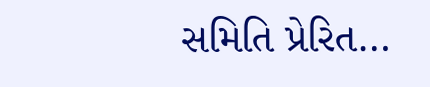સમિતિ પ્રેરિત…